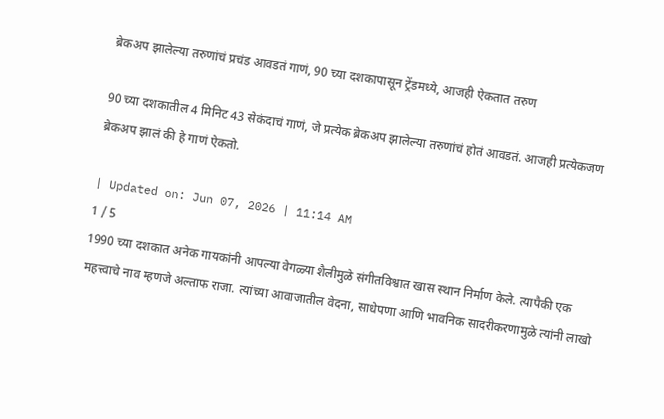ब्रेकअप झालेल्या तरुणांचं प्रचंड आवडतं गाणं, 90 च्या दशकापासून ट्रेंडमध्ये, आजही ऐकतात तरुण

90 च्या दशकातील 4 मिनिट 43 सेकंदाचं गाणं, जे प्रत्येक ब्रेकअप झालेल्या तरुणांचं होतं आवडतं. आजही प्रत्येकजण ब्रेकअप झालं की हे गाणं ऐकतो.

| Updated on: Jun 07, 2026 | 11:14 AM
1 / 5
1990 च्या दशकात अनेक गायकांनी आपल्या वेगळ्या शैलीमुळे संगीतविश्वात खास स्थान निर्माण केले. त्यापैकी एक महत्त्वाचे नाव म्हणजे अल्ताफ राजा. त्यांच्या आवाजातील वेदना, साधेपणा आणि भावनिक सादरीकरणामुळे त्यांनी लाखो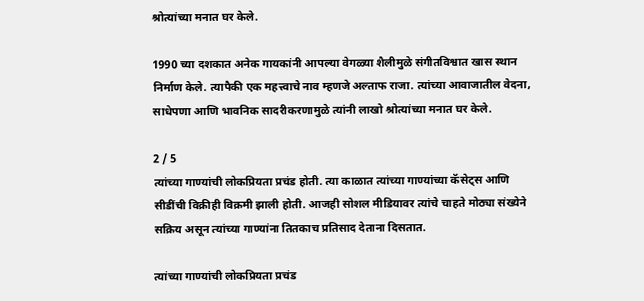श्रोत्यांच्या मनात घर केले.

1990 च्या दशकात अनेक गायकांनी आपल्या वेगळ्या शैलीमुळे संगीतविश्वात खास स्थान निर्माण केले. त्यापैकी एक महत्त्वाचे नाव म्हणजे अल्ताफ राजा. त्यांच्या आवाजातील वेदना, साधेपणा आणि भावनिक सादरीकरणामुळे त्यांनी लाखो श्रोत्यांच्या मनात घर केले.

2 / 5
त्यांच्या गाण्यांची लोकप्रियता प्रचंड होती. त्या काळात त्यांच्या गाण्यांच्या कॅसेट्स आणि सीडींची विक्रीही विक्रमी झाली होती. आजही सोशल मीडियावर त्यांचे चाहते मोठ्या संख्येने सक्रिय असून त्यांच्या गाण्यांना तितकाच प्रतिसाद देताना दिसतात.

त्यांच्या गाण्यांची लोकप्रियता प्रचंड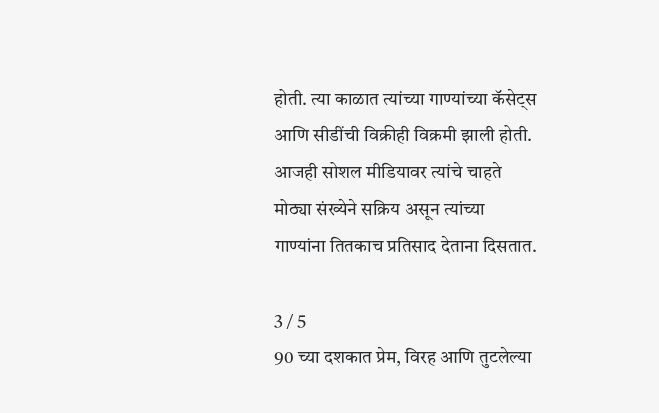होती. त्या काळात त्यांच्या गाण्यांच्या कॅसेट्स आणि सीडींची विक्रीही विक्रमी झाली होती. आजही सोशल मीडियावर त्यांचे चाहते मोठ्या संख्येने सक्रिय असून त्यांच्या गाण्यांना तितकाच प्रतिसाद देताना दिसतात.

3 / 5
90 च्या दशकात प्रेम, विरह आणि तुटलेल्या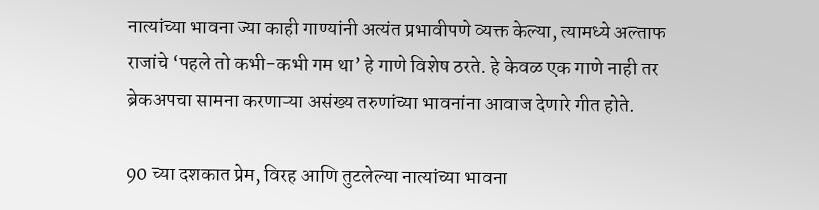नात्यांच्या भावना ज्या काही गाण्यांनी अत्यंत प्रभावीपणे व्यक्त केल्या, त्यामध्ये अल्ताफ राजांचे ‘पहले तो कभी-कभी गम था’ हे गाणे विशेष ठरते. हे केवळ एक गाणे नाही तर ब्रेकअपचा सामना करणाऱ्या असंख्य तरुणांच्या भावनांना आवाज देणारे गीत होते.

90 च्या दशकात प्रेम, विरह आणि तुटलेल्या नात्यांच्या भावना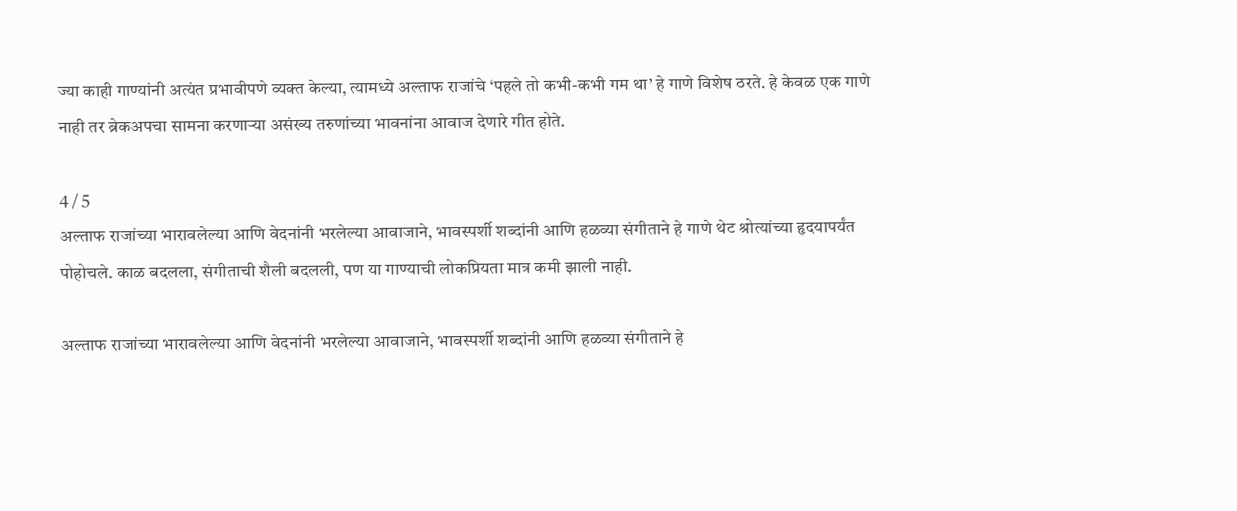ज्या काही गाण्यांनी अत्यंत प्रभावीपणे व्यक्त केल्या, त्यामध्ये अल्ताफ राजांचे ‘पहले तो कभी-कभी गम था’ हे गाणे विशेष ठरते. हे केवळ एक गाणे नाही तर ब्रेकअपचा सामना करणाऱ्या असंख्य तरुणांच्या भावनांना आवाज देणारे गीत होते.

4 / 5
अल्ताफ राजांच्या भारावलेल्या आणि वेदनांनी भरलेल्या आवाजाने, भावस्पर्शी शब्दांनी आणि हळव्या संगीताने हे गाणे थेट श्रोत्यांच्या हृदयापर्यंत पोहोचले. काळ बदलला, संगीताची शैली बदलली, पण या गाण्याची लोकप्रियता मात्र कमी झाली नाही.

अल्ताफ राजांच्या भारावलेल्या आणि वेदनांनी भरलेल्या आवाजाने, भावस्पर्शी शब्दांनी आणि हळव्या संगीताने हे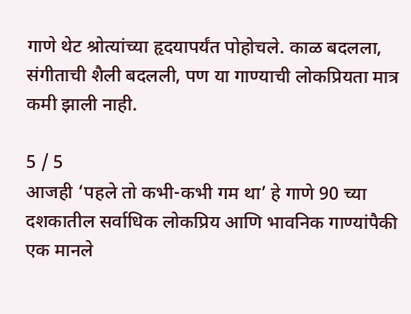गाणे थेट श्रोत्यांच्या हृदयापर्यंत पोहोचले. काळ बदलला, संगीताची शैली बदलली, पण या गाण्याची लोकप्रियता मात्र कमी झाली नाही.

5 / 5
आजही ‘पहले तो कभी-कभी गम था’ हे गाणे 90 च्या दशकातील सर्वाधिक लोकप्रिय आणि भावनिक गाण्यांपैकी एक मानले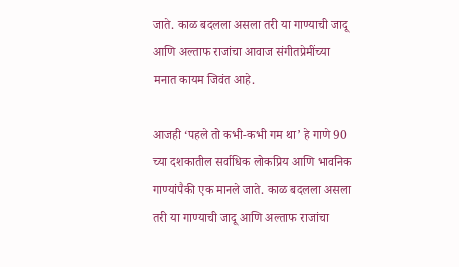जाते. काळ बदलला असला तरी या गाण्याची जादू आणि अल्ताफ राजांचा आवाज संगीतप्रेमींच्या मनात कायम जिवंत आहे.

आजही ‘पहले तो कभी-कभी गम था’ हे गाणे 90 च्या दशकातील सर्वाधिक लोकप्रिय आणि भावनिक गाण्यांपैकी एक मानले जाते. काळ बदलला असला तरी या गाण्याची जादू आणि अल्ताफ राजांचा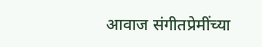आवाज संगीतप्रेमींच्या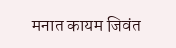मनात कायम जिवंत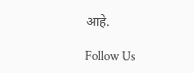आहे.

Follow Us